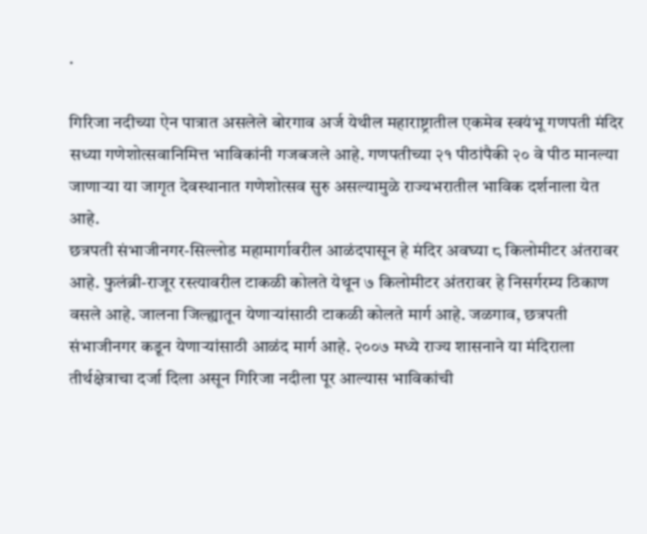.

गिरिजा नदीच्या ऐन पात्रात असलेले बोरगाव अर्ज येथील महाराष्ट्रातील एकमेव स्वयंभू गणपती मंदिर सध्या गणेशोत्सवानिमित्त भाविकांनी गजबजले आहे. गणपतीच्या २१ पीठांपैकी २० वे पीठ मानल्या जाणाऱ्या या जागृत देवस्थानात गणेशोत्सव सुरु असल्यामुळे राज्यभरातील भाविक दर्शनाला येत आहे.
छत्रपती संभाजीनगर-सिल्लोड महामार्गावरील आळंदपासून हे मंदिर अवघ्या ८ किलोमीटर अंतरावर आहे. फुलंब्री-राजूर रस्त्यावरील टाकळी कोलते येथून ७ किलोमीटर अंतरावर हे निसर्गरम्य ठिकाण वसले आहे. जालना जिल्ह्यातून येणाऱ्यांसाठी टाकळी कोलते मार्ग आहे. जळगाव, छत्रपती संभाजीनगर कडून येणाऱ्यांसाठी आळंद मार्ग आहे. २००७ मध्ये राज्य शासनाने या मंदिराला तीर्थक्षेत्राचा दर्जा दिला असून गिरिजा नदीला पूर आल्यास भाविकांची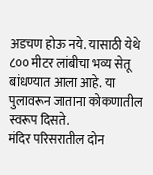अडचण होऊ नये. यासाठी येथे ८०० मीटर लांबीचा भव्य सेतू बांधण्यात आला आहे. या पुलावरून जाताना कोकणातील स्वरूप दिसते.
मंदिर परिसरातील दोन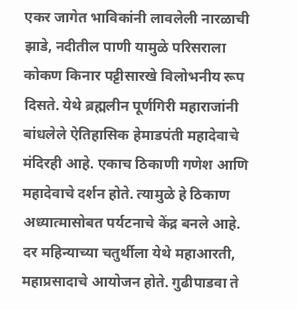एकर जागेत भाविकांनी लावलेली नारळाची झाडे, नदीतील पाणी यामुळे परिसराला कोकण किनार पट्टीसारखे विलोभनीय रूप दिसते. येथे ब्रह्मलीन पूर्णगिरी महाराजांनी बांधलेले ऐतिहासिक हेमाडपंती महादेवाचे मंदिरही आहे. एकाच ठिकाणी गणेश आणि महादेवाचे दर्शन होते. त्यामुळे हे ठिकाण अध्यात्मासोबत पर्यटनाचे केंद्र बनले आहे. दर महिन्याच्या चतुर्थीला येथे महाआरती, महाप्रसादाचे आयोजन होते. गुढीपाडवा ते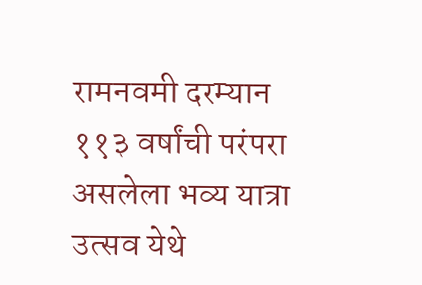रामनवमी दरम्यान ११३ वर्षांची परंपरा असलेला भव्य यात्रा उत्सव येथे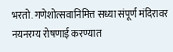भरतो. गणेशोत्सवानिमित्त सध्या संपूर्ण मंदिरावर नयनरम्य रोषणाई करण्यात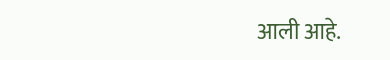आली आहे.